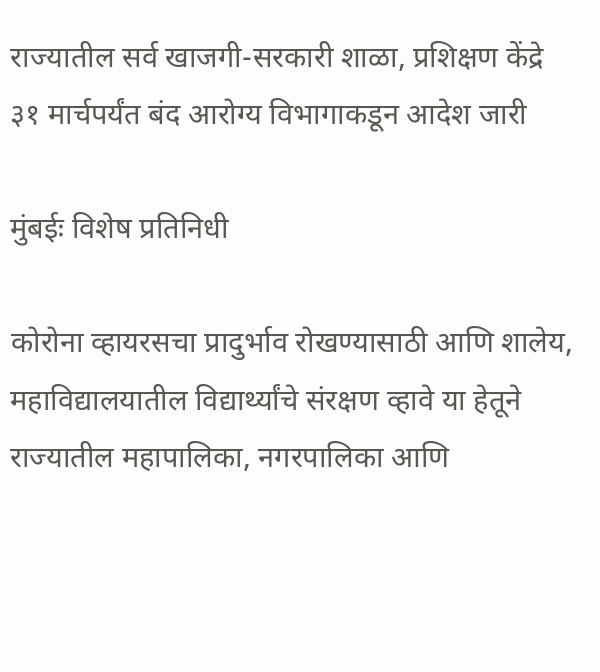राज्यातील सर्व खाजगी-सरकारी शाळा, प्रशिक्षण केंद्रे ३१ मार्चपर्यंत बंद आरोग्य विभागाकडून आदेश जारी

मुंबईः विशेष प्रतिनिधी

कोरोना व्हायरसचा प्रादुर्भाव रोखण्यासाठी आणि शालेय, महाविद्यालयातील विद्यार्थ्यांचे संरक्षण व्हावे या हेतूने राज्यातील महापालिका, नगरपालिका आणि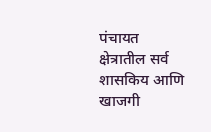पंचायत क्षेत्रातील सर्व शासकिय आणि खाजगी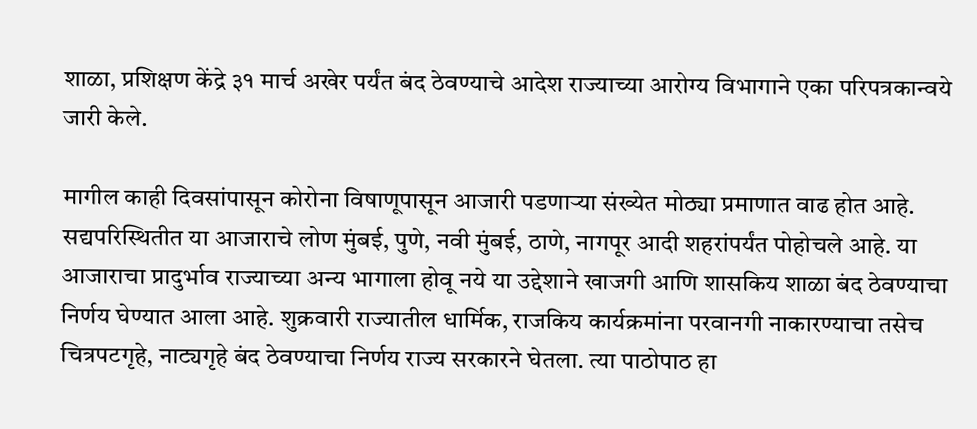शाळा, प्रशिक्षण केंद्रे ३१ मार्च अखेर पर्यंत बंद ठेवण्याचे आदेश राज्याच्या आरोग्य विभागाने एका परिपत्रकान्वये जारी केले.

मागील काही दिवसांपासून कोरोना विषाणूपासून आजारी पडणाऱ्या संख्येत मोठ्या प्रमाणात वाढ होत आहे. सद्यपरिस्थितीत या आजाराचे लोण मुंबई, पुणे, नवी मुंबई, ठाणे, नागपूर आदी शहरांपर्यंत पोहोचले आहे. या आजाराचा प्रादुर्भाव राज्याच्या अन्य भागाला होवू नये या उद्देशाने खाजगी आणि शासकिय शाळा बंद ठेवण्याचा निर्णय घेण्यात आला आहे. शुक्रवारी राज्यातील धार्मिक, राजकिय कार्यक्रमांना परवानगी नाकारण्याचा तसेच चित्रपटगृहे, नाट्यगृहे बंद ठेवण्याचा निर्णय राज्य सरकारने घेतला. त्या पाठोपाठ हा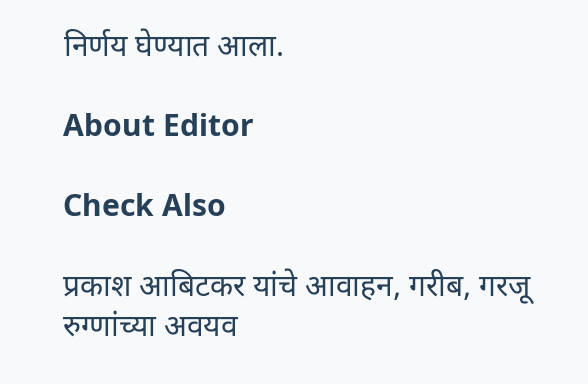निर्णय घेण्यात आला.

About Editor

Check Also

प्रकाश आबिटकर यांचे आवाहन, गरीब, गरजू रुग्णांच्या अवयव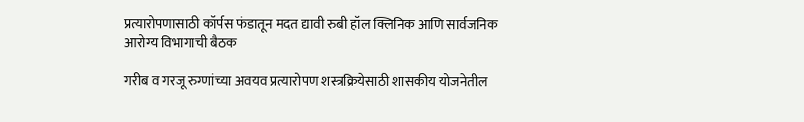प्रत्यारोपणासाठी कॉर्पस फंडातून मदत द्यावी रुबी हॉल क्लिनिक आणि सार्वजनिक आरोग्य विभागाची बैठक

गरीब व गरजू रुग्णांच्या अवयव प्रत्यारोपण शस्त्रक्रियेसाठी शासकीय योजनेतील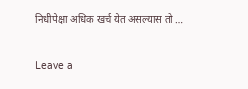निधीपेक्षा अधिक खर्च येत असल्यास तो …

Leave a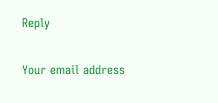Reply

Your email address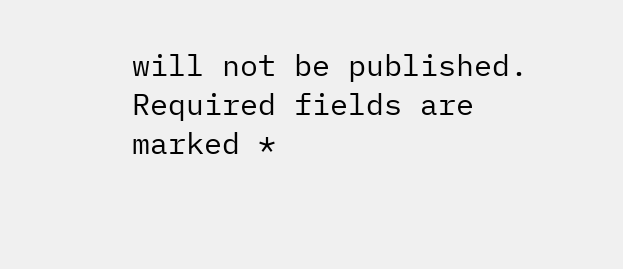will not be published. Required fields are marked *